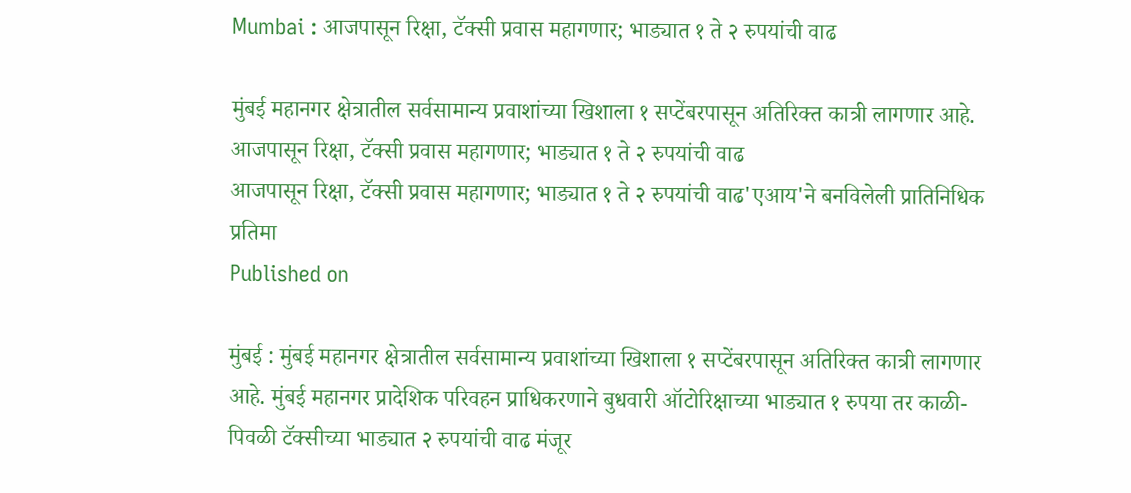Mumbai : आजपासून रिक्षा, टॅक्सी प्रवास महागणार; भाड्यात १ ते २ रुपयांची वाढ

मुंबई महानगर क्षेत्रातील सर्वसामान्य प्रवाशांच्या खिशाला १ सप्टेंबरपासून अतिरिक्त कात्री लागणार आहे.
आजपासून रिक्षा, टॅक्सी प्रवास महागणार; भाड्यात १ ते २ रुपयांची वाढ
आजपासून रिक्षा, टॅक्सी प्रवास महागणार; भाड्यात १ ते २ रुपयांची वाढ'एआय'ने बनविलेली प्रातिनिधिक प्रतिमा
Published on

मुंबई : मुंबई महानगर क्षेत्रातील सर्वसामान्य प्रवाशांच्या खिशाला १ सप्टेंबरपासून अतिरिक्त कात्री लागणार आहे. मुंबई महानगर प्रादेशिक परिवहन प्राधिकरणाने बुधवारी ऑटोरिक्षाच्या भाड्यात १ रुपया तर काळी-पिवळी टॅक्सीच्या भाड्यात २ रुपयांची वाढ मंजूर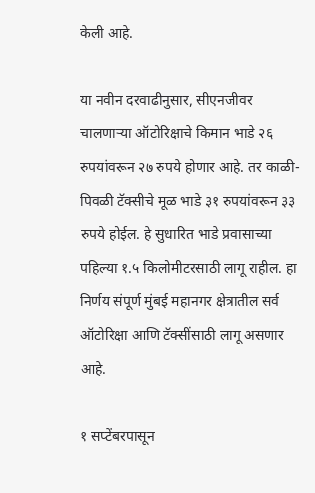केली आहे.

या नवीन दरवाढीनुसार, सीएनजीवर चालणाऱ्या ऑटोरिक्षाचे किमान भाडे २६ रुपयांवरून २७ रुपये होणार आहे. तर काळी-पिवळी टॅक्सीचे मूळ भाडे ३१ रुपयांवरून ३३ रुपये होईल. हे सुधारित भाडे प्रवासाच्या पहिल्या १.५ किलोमीटरसाठी लागू राहील. हा निर्णय संपूर्ण मुंबई महानगर क्षेत्रातील सर्व ऑटोरिक्षा आणि टॅक्सींसाठी लागू असणार आहे.

१ सप्टेंबरपासून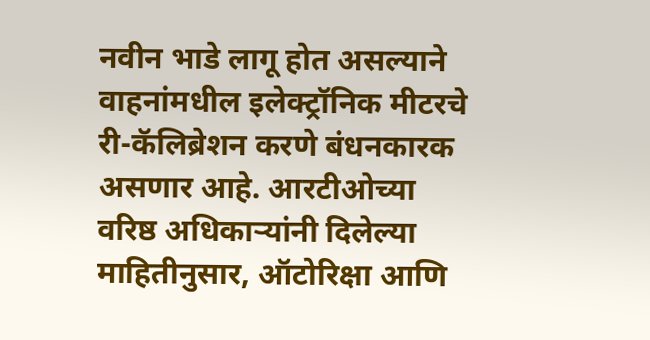नवीन भाडे लागू होत असल्याने वाहनांमधील इलेक्ट्रॉनिक मीटरचे री-कॅलिब्रेशन करणे बंधनकारक असणार आहे. आरटीओच्या वरिष्ठ अधिकाऱ्यांनी दिलेल्या माहितीनुसार, ऑटोरिक्षा आणि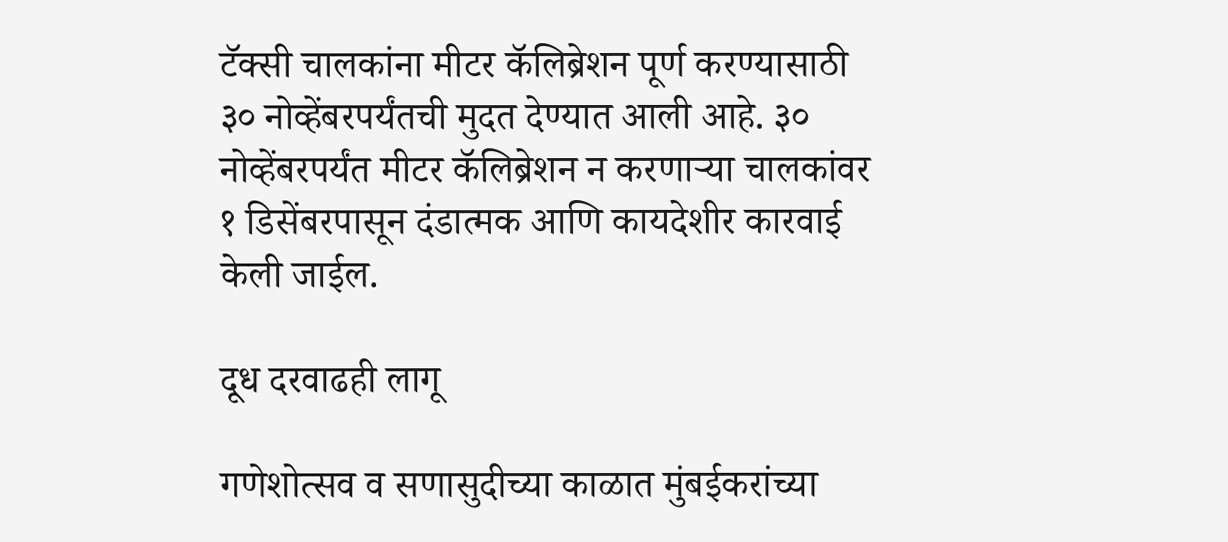टॅक्सी चालकांना मीटर कॅलिब्रेशन पूर्ण करण्यासाठी ३० नोव्हेंबरपर्यंतची मुदत देण्यात आली आहे. ३० नोव्हेंबरपर्यंत मीटर कॅलिब्रेशन न करणाऱ्या चालकांवर १ डिसेंबरपासून दंडात्मक आणि कायदेशीर कारवाई केली जाईल.

दूध दरवाढही लागू

गणेशोत्सव व सणासुदीच्या काळात मुंबईकरांच्या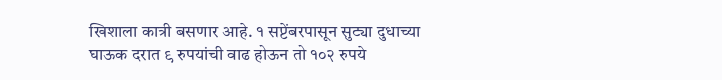खिशाला कात्री बसणार आहे. १ सप्टेंबरपासून सुट्या दुधाच्या घाऊक दरात ९ रुपयांची वाढ होऊन तो १०२ रुपये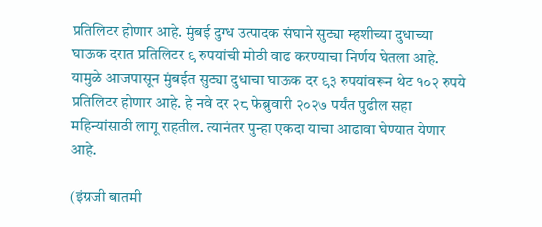प्रतिलिटर होणार आहे. मुंबई दुग्ध उत्पादक संघाने सुट्या म्हशीच्या दुधाच्या घाऊक दरात प्रतिलिटर ९ रुपयांची मोठी वाढ करण्याचा निर्णय घेतला आहे. यामुळे आजपासून मुंबईत सुट्या दुधाचा घाऊक दर ९३ रुपयांवरून थेट १०२ रुपये प्रतिलिटर होणार आहे. हे नवे दर २८ फेब्रुवारी २०२७ पर्यंत पुढील सहा महिन्यांसाठी लागू राहतील. त्यानंतर पुन्हा एकदा याचा आढावा घेण्यात येणार आहे.

(इंग्रजी बातमी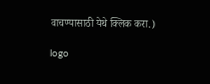वाचण्यासाठी येथे क्लिक करा.)

logo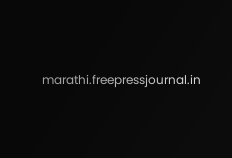marathi.freepressjournal.in